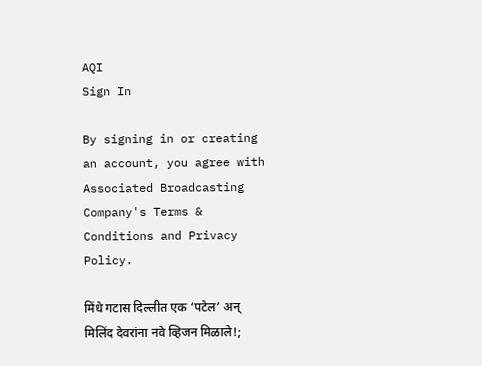AQI
Sign In

By signing in or creating an account, you agree with Associated Broadcasting Company's Terms & Conditions and Privacy Policy.

मिंधे गटास दिल्लीत एक ‘पटेल’ अन् मिलिंद देवरांना नवे व्हिजन मिळाले!;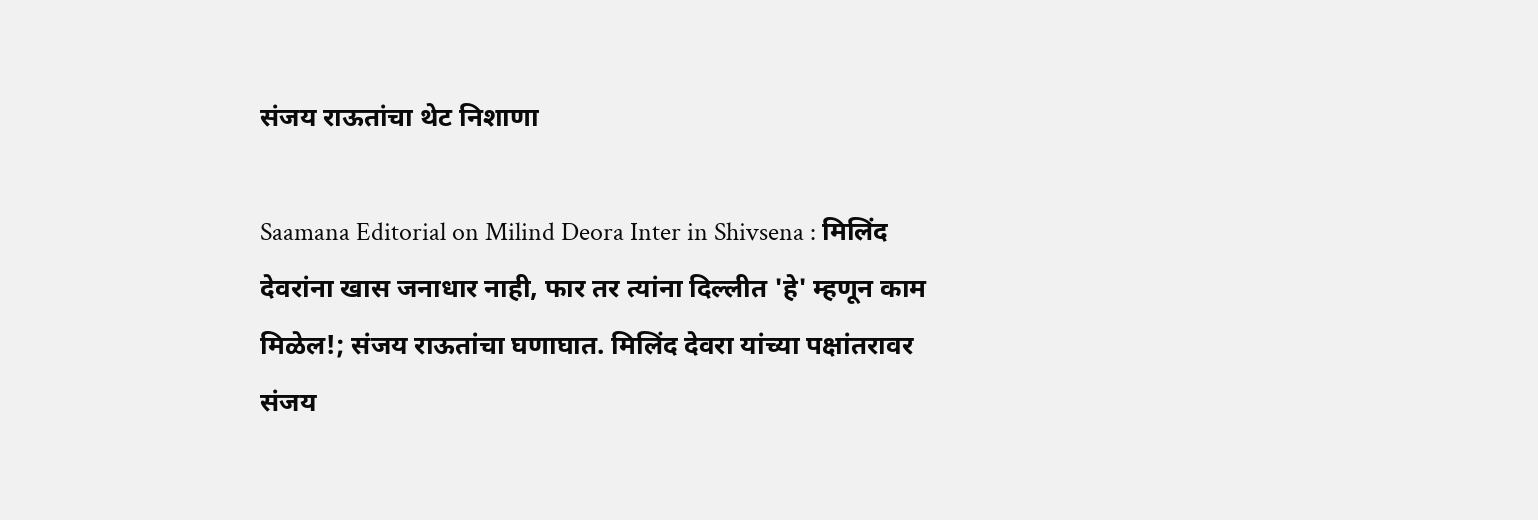संजय राऊतांचा थेट निशाणा

Saamana Editorial on Milind Deora Inter in Shivsena : मिलिंद देवरांना खास जनाधार नाही, फार तर त्यांना दिल्लीत 'हे' म्हणून काम मिळेल!; संजय राऊतांचा घणाघात. मिलिंद देवरा यांच्या पक्षांतरावर संजय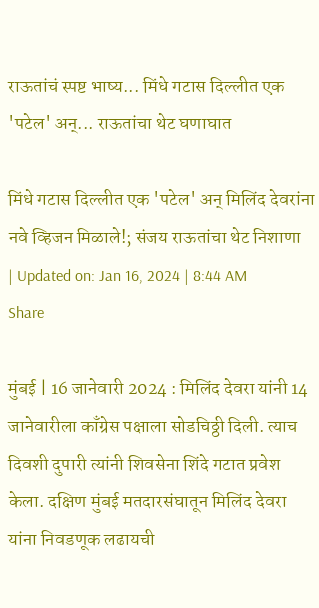राऊतांचं स्पष्ट भाष्य... मिंधे गटास दिल्लीत एक 'पटेल' अन्... राऊतांचा थेट घणाघात

मिंधे गटास दिल्लीत एक 'पटेल' अन् मिलिंद देवरांना नवे व्हिजन मिळाले!; संजय राऊतांचा थेट निशाणा
| Updated on: Jan 16, 2024 | 8:44 AM
Share

मुंबई | 16 जानेवारी 2024 : मिलिंद देवरा यांनी 14 जानेवारीला काँग्रेस पक्षाला सोडचिठ्ठी दिली. त्याच दिवशी दुपारी त्यांनी शिवसेना शिंदे गटात प्रवेश केला. दक्षिण मुंबई मतदारसंघातून मिलिंद देवरा यांना निवडणूक लढायची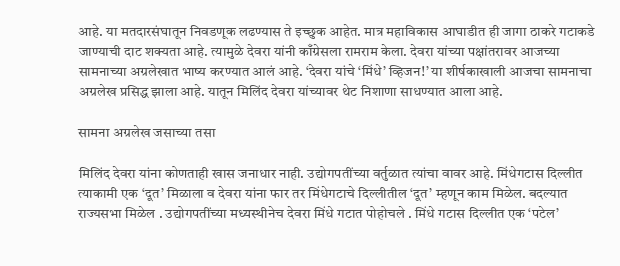आहे. या मतदारसंघातून निवडणूक लढण्यास ते इच्छुक आहेत. मात्र महाविकास आघाडीत ही जागा ठाकरे गटाकडे जाण्याची दाट शक्यता आहे. त्यामुळे देवरा यांनी काँग्रेसला रामराम केला. देवरा यांच्या पक्षांतरावर आजच्या सामनाच्या अग्रलेखात भाष्य करण्यात आलं आहे. ‘देवरा यांचे ‘मिंधे’ व्हिजन!’ या शीर्षकाखाली आजचा सामनाचा अग्रलेख प्रसिद्ध झाला आहे. यातून मिलिंद देवरा यांच्यावर थेट निशाणा साधण्यात आला आहे.

सामना अग्रलेख जसाच्या तसा

मिलिंद देवरा यांना कोणताही खास जनाधार नाही. उद्योगपतींच्या वर्तुळात त्यांचा वावर आहे. मिंधेगटास दिल्लीत त्याकामी एक ‘दूत’ मिळाला व देवरा यांना फार तर मिंधेगटाचे दिल्लीतील ‘दूत’ म्हणून काम मिळेल. बदल्यात राज्यसभा मिळेल . उद्योगपतींच्या मध्यस्थीनेच देवरा मिंधे गटात पोहोचले . मिंधे गटास दिल्लीत एक ‘पटेल’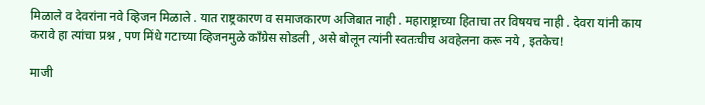मिळाले व देवरांना नवे व्हिजन मिळाले . यात राष्ट्रकारण व समाजकारण अजिबात नाही . महाराष्ट्राच्या हिताचा तर विषयच नाही . देवरा यांनी काय करावे हा त्यांचा प्रश्न , पण मिंधे गटाच्या व्हिजनमुळे काँग्रेस सोडली , असे बोलून त्यांनी स्वतःचीच अवहेलना करू नये , इतकेच!

माजी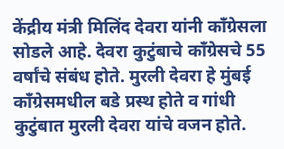केंद्रीय मंत्री मिलिंद देवरा यांनी काँग्रेसला सोडले आहे. देवरा कुटुंबाचे काँग्रेसचे 55 वर्षांचे संबंध होते. मुरली देवरा हे मुंबई काँग्रेसमधील बडे प्रस्थ होते व गांधी कुटुंबात मुरली देवरा यांचे वजन होते.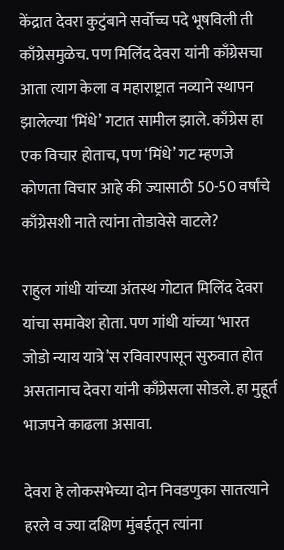केंद्रात देवरा कुटुंबाने सर्वोच्च पदे भूषविली ती काँग्रेसमुळेच. पण मिलिंद देवरा यांनी काँग्रेसचा आता त्याग केला व महाराष्ट्रात नव्याने स्थापन झालेल्या ‘मिंधे’ गटात सामील झाले. काँग्रेस हा एक विचार होताच, पण ‘मिंधे’ गट म्हणजे कोणता विचार आहे की ज्यासाठी 50-50 वर्षांचे काँग्रेसशी नाते त्यांना तोडावेसे वाटले?

राहुल गांधी यांच्या अंतस्थ गोटात मिलिंद देवरा यांचा समावेश होता. पण गांधी यांच्या ‘भारत जोडो न्याय यात्रे’स रविवारपासून सुरुवात होत असतानाच देवरा यांनी काँग्रेसला सोडले. हा मुहूर्त भाजपने काढला असावा.

देवरा हे लोकसभेच्या दोन निवडणुका सातत्याने हरले व ज्या दक्षिण मुंबईतून त्यांना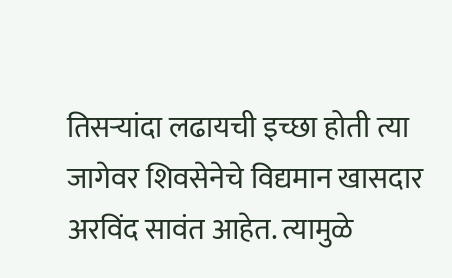तिसऱ्यांदा लढायची इच्छा होती त्या जागेवर शिवसेनेचे विद्यमान खासदार अरविंद सावंत आहेत. त्यामुळे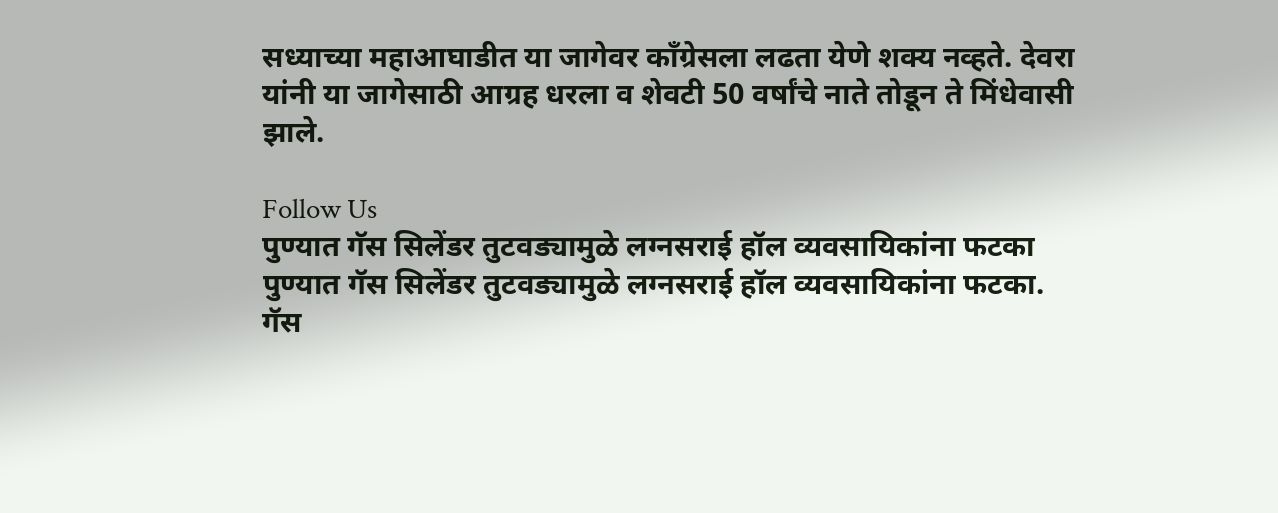सध्याच्या महाआघाडीत या जागेवर काँग्रेसला लढता येणे शक्य नव्हते. देवरा यांनी या जागेसाठी आग्रह धरला व शेवटी 50 वर्षांचे नाते तोडून ते मिंधेवासी झाले.

Follow Us
पुण्यात गॅस सिलेंडर तुटवड्यामुळे लग्नसराई हॉल व्यवसायिकांना फटका
पुण्यात गॅस सिलेंडर तुटवड्यामुळे लग्नसराई हॉल व्यवसायिकांना फटका.
गॅस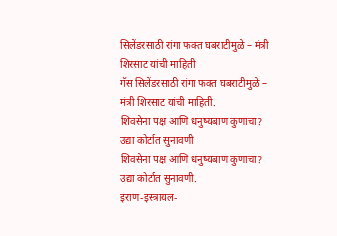सिलेंडरसाठी रांगा फक्त घबराटीमुळे – मंत्री शिरसाट यांची माहिती
गॅस सिलेंडरसाठी रांगा फक्त घबराटीमुळे – मंत्री शिरसाट यांची माहिती.
शिवसेना पक्ष आणि धनुष्यबाण कुणाचा? उद्या कोर्टात सुनावणी
शिवसेना पक्ष आणि धनुष्यबाण कुणाचा? उद्या कोर्टात सुनावणी.
इराण-इस्त्रायल-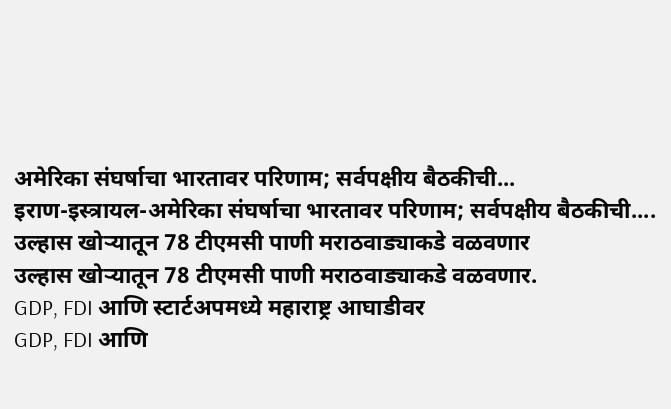अमेरिका संघर्षाचा भारतावर परिणाम; सर्वपक्षीय बैठकीची...
इराण-इस्त्रायल-अमेरिका संघर्षाचा भारतावर परिणाम; सर्वपक्षीय बैठकीची....
उल्हास खोऱ्यातून 78 टीएमसी पाणी मराठवाड्याकडे वळवणार
उल्हास खोऱ्यातून 78 टीएमसी पाणी मराठवाड्याकडे वळवणार.
GDP, FDI आणि स्टार्टअपमध्ये महाराष्ट्र आघाडीवर
GDP, FDI आणि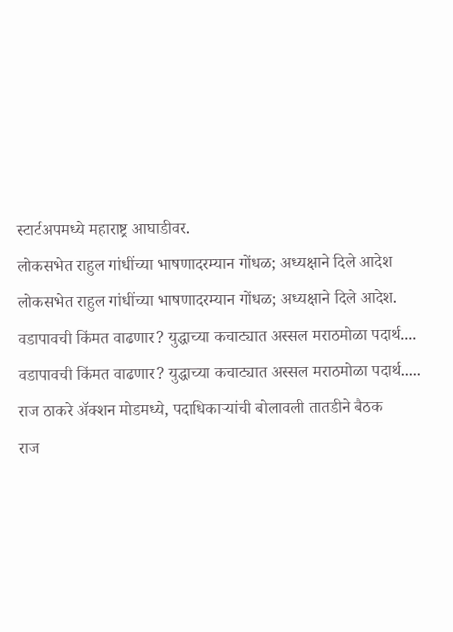स्टार्टअपमध्ये महाराष्ट्र आघाडीवर.
लोकसभेत राहुल गांधींच्या भाषणादरम्यान गोंधळ; अध्यक्षाने दिले आदेश
लोकसभेत राहुल गांधींच्या भाषणादरम्यान गोंधळ; अध्यक्षाने दिले आदेश.
वडापावची किंमत वाढणार? युद्धाच्या कचाट्यात अस्सल मराठमोळा पदार्थ....
वडापावची किंमत वाढणार? युद्धाच्या कचाट्यात अस्सल मराठमोळा पदार्थ.....
राज ठाकरे अ‍ॅक्शन मोडमध्ये, पदाधिकाऱ्यांची बोलावली तातडीने बैठक
राज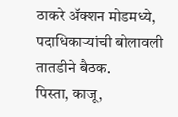ठाकरे अ‍ॅक्शन मोडमध्ये, पदाधिकाऱ्यांची बोलावली तातडीने बैठक.
पिस्ता, काजू,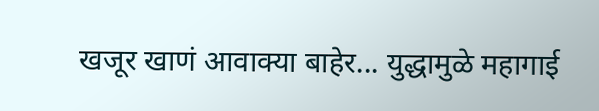खजूर खाणं आवाक्या बाहेर... युद्धामुळे महागाई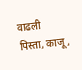वाढली
पिस्ता, काजू,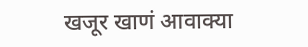खजूर खाणं आवाक्या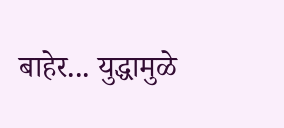बाहेर... युद्धामुळे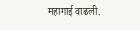महागाई वाढली.